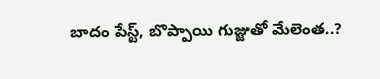బాదం పేస్ట్, బొప్పాయి గుజ్జుతో మేలెంత..?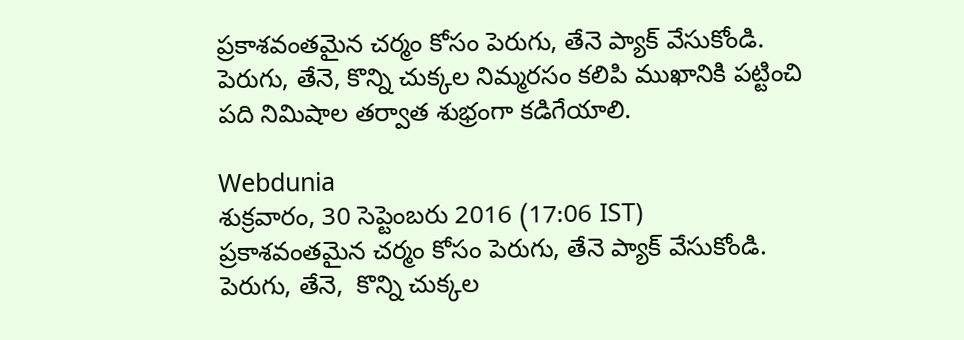ప్రకాశవంతమైన చర్మం కోసం పెరుగు, తేనె ప్యాక్ వేసుకోండి. పెరుగు, తేనె, కొన్ని చుక్కల నిమ్మరసం కలిపి ముఖానికి పట్టించి పది నిమిషాల తర్వాత శుభ్రంగా కడిగేయాలి.

Webdunia
శుక్రవారం, 30 సెప్టెంబరు 2016 (17:06 IST)
ప్రకాశవంతమైన చర్మం కోసం పెరుగు, తేనె ప్యాక్ వేసుకోండి. పెరుగు, తేనె,  కొన్ని చుక్కల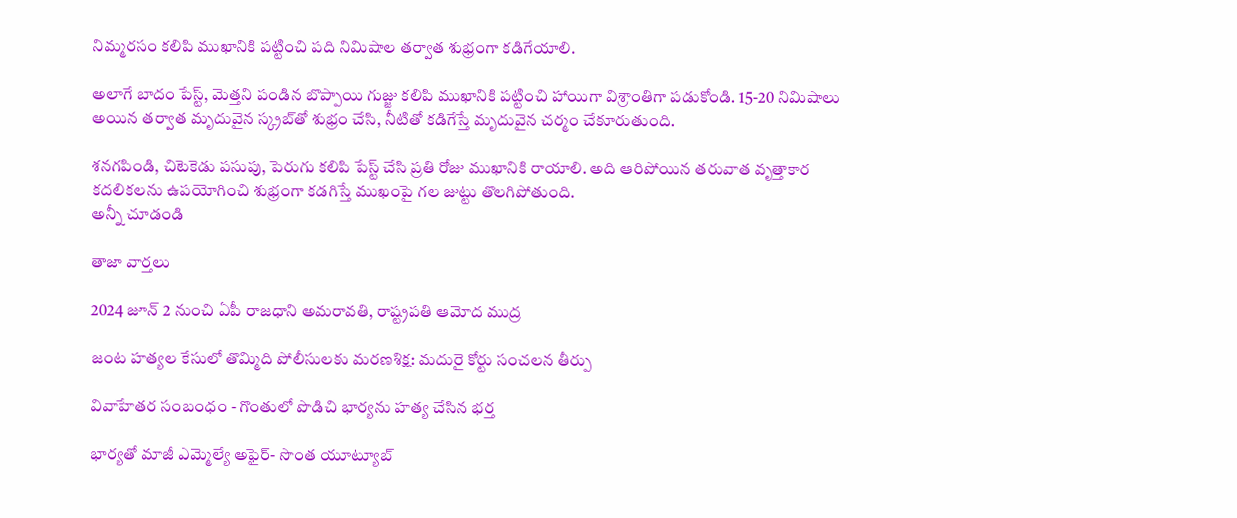నిమ్మరసం కలిపి ముఖానికి పట్టించి పది నిమిషాల తర్వాత శుభ్రంగా కడిగేయాలి.

అలాగే బాదం పేస్ట్, మెత్తని పండిన బొప్పాయి గుజ్జు కలిపి ముఖానికి పట్టించి హాయిగా విశ్రాంతిగా పడుకోండి. 15-20 నిమిషాలు అయిన తర్వాత మృదువైన స్క్రబ్‌తో శుభ్రం చేసి, నీటితో కడిగేస్తే మృదువైన చర్మం చేకూరుతుంది.

శనగపిండి, చిటెకెడు పసుపు, పెరుగు కలిపి పేస్ట్ చేసి ప్రతి రోజు ముఖానికి రాయాలి. అది ఆరిపోయిన తరువాత వృత్తాకార కదలికలను ఉపయోగించి శుభ్రంగా కడగిస్తే ముఖంపై గల జుట్టు తొలగిపోతుంది.
అన్నీ చూడండి

తాజా వార్తలు

2024 జూన్ 2 నుంచి ఏపీ రాజధాని అమరావతి, రాష్ట్రపతి ఆమోద ముద్ర

జంట హత్యల కేసులో తొమ్మిది పోలీసులకు మరణశిక్ష: మదురై కోర్టు సంచలన తీర్పు

వివాహేతర సంబంధం - గొంతులో పొడిచి భార్యను హత్య చేసిన భర్త

భార్యతో మాజీ ఎమ్మెల్యే అఫైర్- సొంత యూట్యూబ్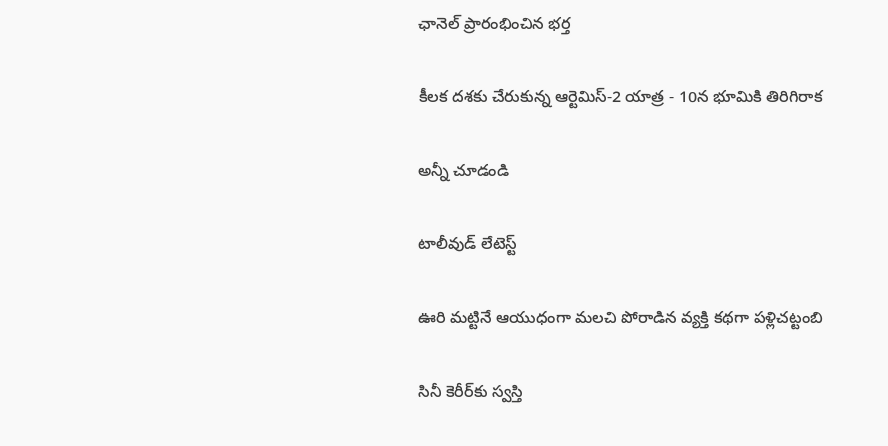ఛానెల్ ప్రారంభించిన భర్త

కీలక దశకు చేరుకున్న ఆర్టెమిస్-2 యాత్ర - 10న భూమికి తిరిగిరాక

అన్నీ చూడండి

టాలీవుడ్ లేటెస్ట్

ఊరి మట్టినే ఆయుధంగా మలచి పోరాడిన వ్యక్తి కథగా పళ్లిచట్టంబి

సినీ కెరీర్‌కు స్వస్తి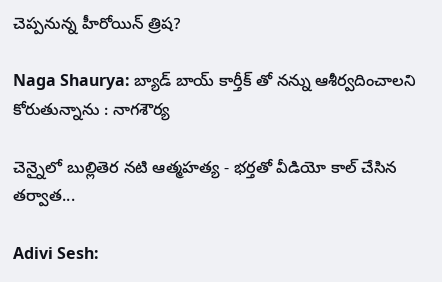చెప్పనున్న హీరోయిన్ త్రిష?

Naga Shaurya: బ్యాడ్ బాయ్ కార్తీక్ తో నన్ను ఆశీర్వదించాలని కోరుతున్నాను : నాగశౌర్య

చెన్నైలో బుల్లితెర నటి ఆత్మహత్య - భర్తతో వీడియో కాల్‌ చేసిన తర్వాత...

Adivi Sesh: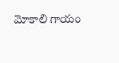మోకాలి గాయం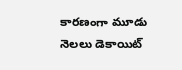కారణంగా మూడు నెలలు డెకాయిట్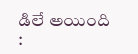డిలే అయింది :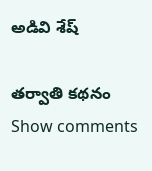అడివి శేష్

తర్వాతి కథనం
Show comments